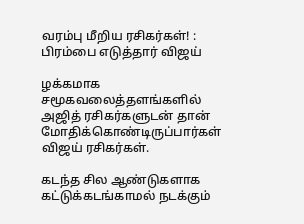வரம்பு மீறிய ரசிகர்கள்! : பிரம்பை எடுத்தார் விஜய்

ழக்கமாக சமூகவலைத்தளங்களில் அஜித் ரசிகர்களுடன் தான் மோதிக்கொண்டிருப்பார்கள் விஜய் ரசிகர்கள்.

கடந்த சில ஆண்டுகளாக கட்டுக்கடங்காமல் நடக்கும்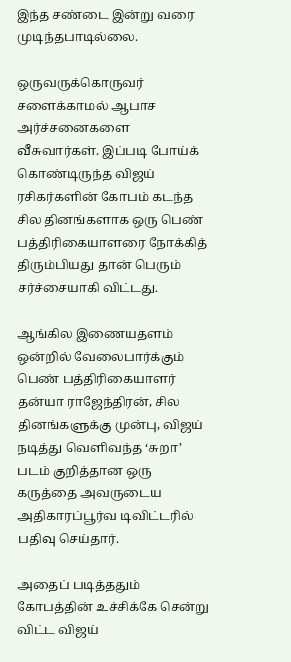இந்த சண்டை இன்று வரை முடிந்தபாடில்லை.

ஒருவருக்கொருவர் சளைக்காமல் ஆபாச அர்ச்சனைகளை வீசுவார்கள். இப்படி போய்க் கொண்டிருந்த விஜய் ரசிகர்களின் கோபம் கடந்த சில தினங்களாக ஒரு பெண் பத்திரிகையாளரை நோக்கித் திரும்பியது தான் பெரும் சர்ச்சையாகி விட்டது.

ஆங்கில இணையதளம் ஒன்றில் வேலைபார்க்கும் பெண் பத்திரிகையாளர் தன்யா ராஜேந்திரன், சில தினங்களுக்கு முன்பு, விஜய் நடித்து வெளிவந்த ‘சுறா’ படம் குறித்தான ஒரு கருத்தை அவருடைய அதிகாரப்பூர்வ டிவிட்டரில் பதிவு செய்தார்.

அதைப் படித்ததும் கோபத்தின் உச்சிக்கே சென்று விட்ட விஜய்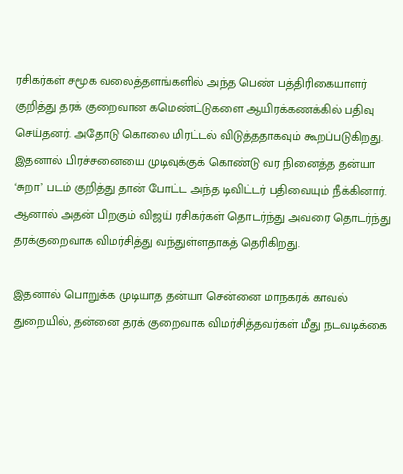ரசிகர்கள் சமூக வலைத்தளங்களில் அந்த பெண் பத்திரிகையாளர் குறித்து தரக் குறைவான கமெண்ட்டுகளை ஆயிரக்கணக்கில் பதிவு செய்தனர். அதோடு கொலை மிரட்டல் விடுத்ததாகவும் கூறப்படுகிறது. இதனால் பிரச்சனையை முடிவுக்குக் கொண்டு வர நினைத்த தன்யா ‘சுறா’ படம் குறித்து தான் போட்ட அந்த டிவிட்டர் பதிவையும் நீக்கினார். ஆனால் அதன் பிறகும் விஜய் ரசிகர்கள் தொடர்ந்து அவரை தொடர்ந்து தரக்குறைவாக விமர்சித்து வந்துள்ளதாகத் தெரிகிறது.

இதனால் பொறுக்க முடியாத தன்யா சென்னை மாநகரக் காவல் துறையில், தன்னை தரக் குறைவாக விமர்சித்தவர்கள் மீது நடவடிக்கை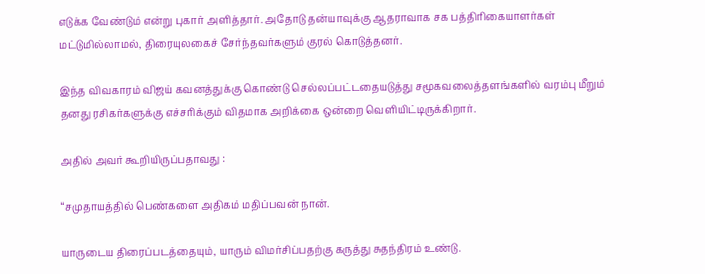எடுக்க வேண்டும் என்று புகார் அளித்தார். அதோடு தன்யாவுக்கு ஆதராவாக சக பத்திரிகையாளர்கள் மட்டுமில்லாமல், திரையுலகைச் சேர்ந்தவர்களும் குரல் கொடுத்தனர்.

இந்த விவகாரம் விஜய் கவனத்துக்கு கொண்டு செல்லப்பட்டதையடுத்து சமூகவலைத்தளங்களில் வரம்பு மீறும் தனது ரசிகர்களுக்கு எச்சரிக்கும் விதமாக அறிக்கை ஒன்றை வெளியிட்டிருக்கிறார்.

அதில் அவர் கூறியிருப்பதாவது :

“சமுதாயத்தில் பெண்களை அதிகம் மதிப்பவன் நான்.

யாருடைய திரைப்படத்தையும், யாரும் விமர்சிப்பதற்கு கருத்து சுதந்திரம் உண்டு.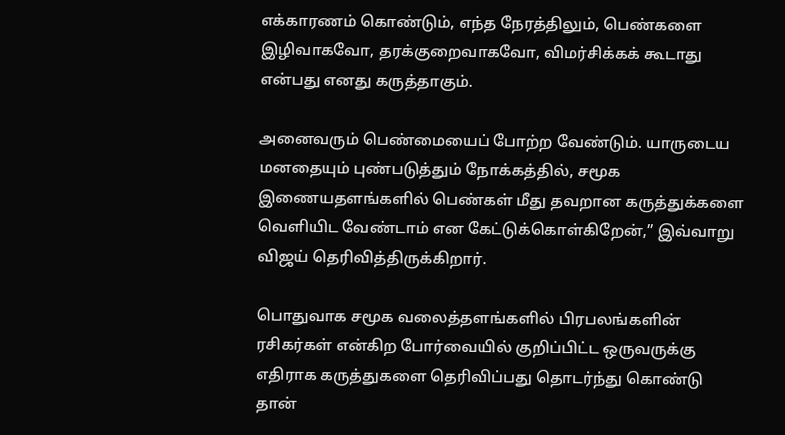எக்காரணம் கொண்டும், எந்த நேரத்திலும், பெண்களை இழிவாகவோ, தரக்குறைவாகவோ, விமர்சிக்கக் கூடாது என்பது எனது கருத்தாகும்.

அனைவரும் பெண்மையைப் போற்ற வேண்டும். யாருடைய மனதையும் புண்படுத்தும் நோக்கத்தில், சமூக இணையதளங்களில் பெண்கள் மீது தவறான கருத்துக்களை வெளியிட வேண்டாம் என கேட்டுக்கொள்கிறேன்,” இவ்வாறு விஜய் தெரிவித்திருக்கிறார்.

பொதுவாக சமூக வலைத்தளங்களில் பிரபலங்களின் ரசிகர்கள் என்கிற போர்வையில் குறிப்பிட்ட ஒருவருக்கு எதிராக கருத்துகளை தெரிவிப்பது தொடர்ந்து கொண்டு தான்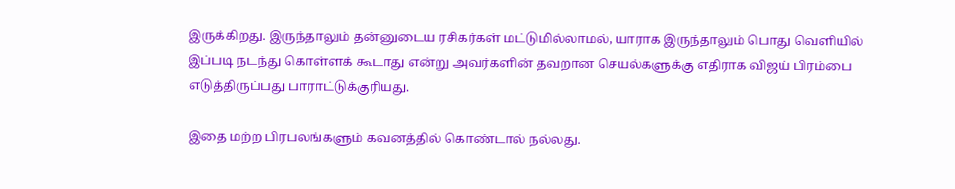இருக்கிறது. இருந்தாலும் தன்னுடைய ரசிகர்கள் மட்டுமில்லாமல், யாராக இருந்தாலும் பொது வெளியில் இப்படி நடந்து கொள்ளக் கூடாது என்று அவர்களின் தவறான செயல்களுக்கு எதிராக விஜய் பிரம்பை எடுத்திருப்பது பாராட்டுக்குரியது.

இதை மற்ற பிரபலங்களும் கவனத்தில் கொண்டால் நல்லது.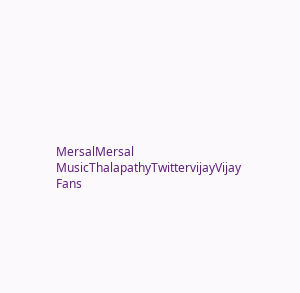MersalMersal MusicThalapathyTwittervijayVijay Fans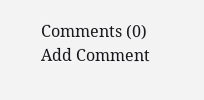Comments (0)
Add Comment